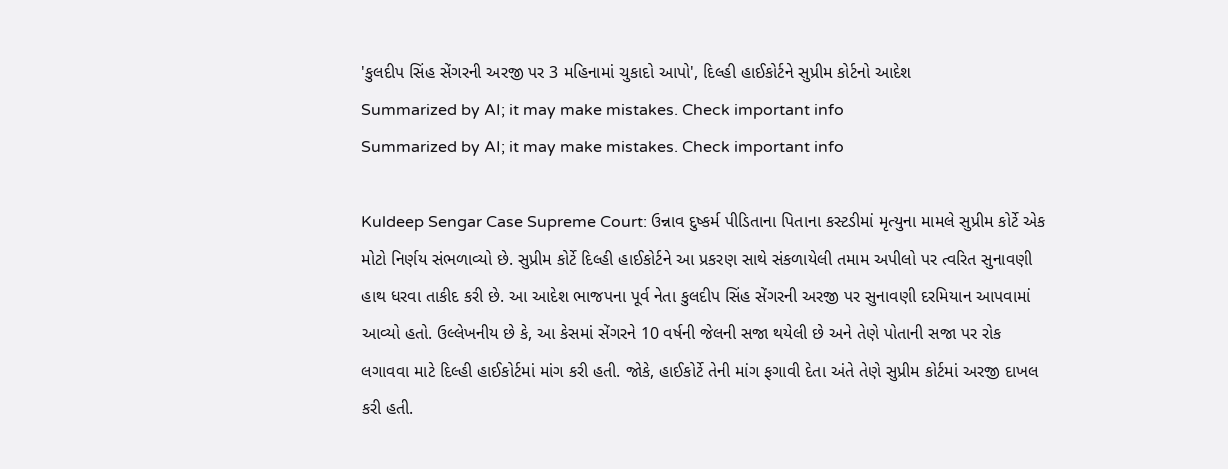'કુલદીપ સિંહ સેંગરની અરજી પર 3 મહિનામાં ચુકાદો આપો', દિલ્હી હાઈકોર્ટને સુપ્રીમ કોર્ટનો આદેશ
Summarized by AI; it may make mistakes. Check important info
Summarized by AI; it may make mistakes. Check important info

Kuldeep Sengar Case Supreme Court: ઉન્નાવ દુષ્કર્મ પીડિતાના પિતાના કસ્ટડીમાં મૃત્યુના મામલે સુપ્રીમ કોર્ટે એક મોટો નિર્ણય સંભળાવ્યો છે. સુપ્રીમ કોર્ટે દિલ્હી હાઈકોર્ટને આ પ્રકરણ સાથે સંકળાયેલી તમામ અપીલો પર ત્વરિત સુનાવણી હાથ ધરવા તાકીદ કરી છે. આ આદેશ ભાજપના પૂર્વ નેતા કુલદીપ સિંહ સેંગરની અરજી પર સુનાવણી દરમિયાન આપવામાં આવ્યો હતો. ઉલ્લેખનીય છે કે, આ કેસમાં સેંગરને 10 વર્ષની જેલની સજા થયેલી છે અને તેણે પોતાની સજા પર રોક લગાવવા માટે દિલ્હી હાઈકોર્ટમાં માંગ કરી હતી. જોકે, હાઈકોર્ટે તેની માંગ ફગાવી દેતા અંતે તેણે સુપ્રીમ કોર્ટમાં અરજી દાખલ કરી હતી.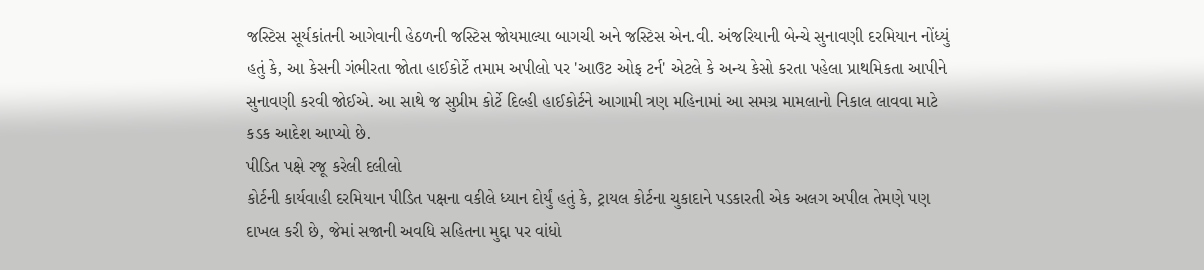જસ્ટિસ સૂર્યકાંતની આગેવાની હેઠળની જસ્ટિસ જોયમાલ્યા બાગચી અને જસ્ટિસ એન.વી. અંજરિયાની બેન્ચે સુનાવણી દરમિયાન નોંધ્યું હતું કે, આ કેસની ગંભીરતા જોતા હાઈકોર્ટે તમામ અપીલો પર 'આઉટ ઓફ ટર્ન' એટલે કે અન્ય કેસો કરતા પહેલા પ્રાથમિકતા આપીને સુનાવણી કરવી જોઈએ. આ સાથે જ સુપ્રીમ કોર્ટે દિલ્હી હાઈકોર્ટને આગામી ત્રણ મહિનામાં આ સમગ્ર મામલાનો નિકાલ લાવવા માટે કડક આદેશ આપ્યો છે.
પીડિત પક્ષે રજૂ કરેલી દલીલો
કોર્ટની કાર્યવાહી દરમિયાન પીડિત પક્ષના વકીલે ધ્યાન દોર્યું હતું કે, ટ્રાયલ કોર્ટના ચુકાદાને પડકારતી એક અલગ અપીલ તેમણે પણ દાખલ કરી છે, જેમાં સજાની અવધિ સહિતના મુદ્દા પર વાંધો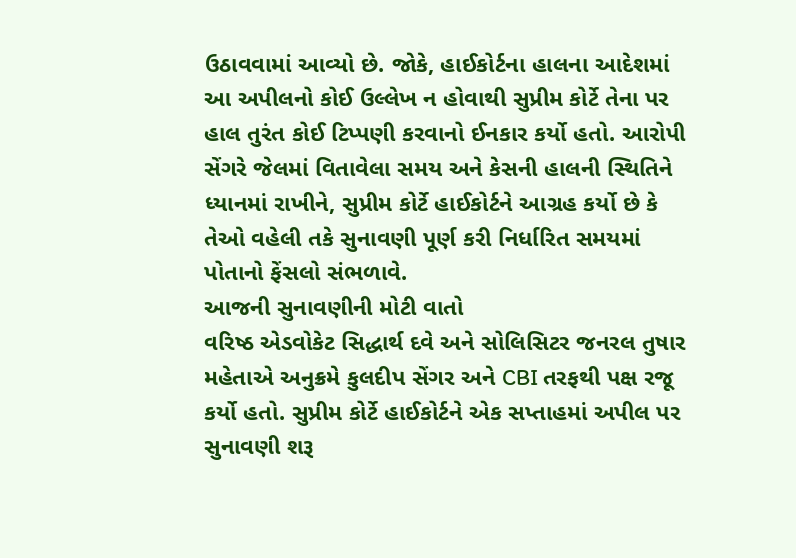ઉઠાવવામાં આવ્યો છે. જોકે, હાઈકોર્ટના હાલના આદેશમાં આ અપીલનો કોઈ ઉલ્લેખ ન હોવાથી સુપ્રીમ કોર્ટે તેના પર હાલ તુરંત કોઈ ટિપ્પણી કરવાનો ઈનકાર કર્યો હતો. આરોપી સેંગરે જેલમાં વિતાવેલા સમય અને કેસની હાલની સ્થિતિને ધ્યાનમાં રાખીને, સુપ્રીમ કોર્ટે હાઈકોર્ટને આગ્રહ કર્યો છે કે તેઓ વહેલી તકે સુનાવણી પૂર્ણ કરી નિર્ધારિત સમયમાં પોતાનો ફેંસલો સંભળાવે.
આજની સુનાવણીની મોટી વાતો
વરિષ્ઠ એડવોકેટ સિદ્ધાર્થ દવે અને સોલિસિટર જનરલ તુષાર મહેતાએ અનુક્રમે કુલદીપ સેંગર અને CBI તરફથી પક્ષ રજૂ કર્યો હતો. સુપ્રીમ કોર્ટે હાઈકોર્ટને એક સપ્તાહમાં અપીલ પર સુનાવણી શરૂ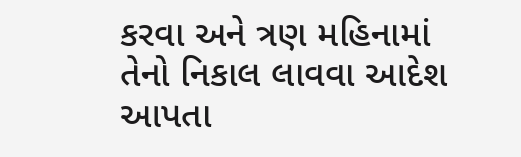કરવા અને ત્રણ મહિનામાં તેનો નિકાલ લાવવા આદેશ આપતા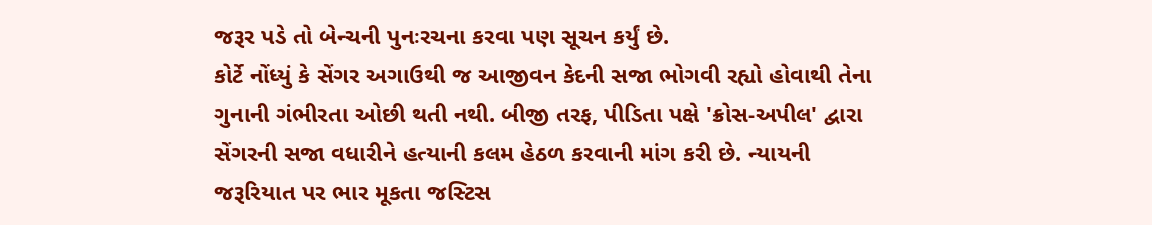જરૂર પડે તો બેન્ચની પુનઃરચના કરવા પણ સૂચન કર્યું છે.
કોર્ટે નોંધ્યું કે સેંગર અગાઉથી જ આજીવન કેદની સજા ભોગવી રહ્યો હોવાથી તેના ગુનાની ગંભીરતા ઓછી થતી નથી. બીજી તરફ, પીડિતા પક્ષે 'ક્રોસ-અપીલ' દ્વારા સેંગરની સજા વધારીને હત્યાની કલમ હેઠળ કરવાની માંગ કરી છે. ન્યાયની જરૂરિયાત પર ભાર મૂકતા જસ્ટિસ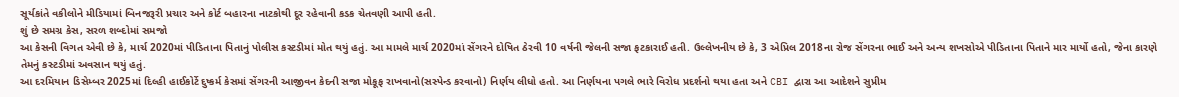સૂર્યકાંતે વકીલોને મીડિયામાં બિનજરૂરી પ્રચાર અને કોર્ટ બહારના નાટકોથી દૂર રહેવાની કડક ચેતવણી આપી હતી.
શું છે સમગ્ર કેસ, સરળ શબ્દોમાં સમજો
આ કેસની વિગત એવી છે કે, માર્ચ 2020માં પીડિતાના પિતાનું પોલીસ કસ્ટડીમાં મોત થયું હતું. આ મામલે માર્ચ 2020માં સેંગરને દોષિત ઠેરવી 10 વર્ષની જેલની સજા ફટકારાઈ હતી. ઉલ્લેખનીય છે કે, 3 એપ્રિલ 2018ના રોજ સેંગરના ભાઈ અને અન્ય શખસોએ પીડિતાના પિતાને માર માર્યો હતો, જેના કારણે તેમનું કસ્ટડીમાં અવસાન થયું હતું.
આ દરમિયાન ડિસેમ્બર 2025માં દિલ્હી હાઈકોર્ટે દુષ્કર્મ કેસમાં સેંગરની આજીવન કેદની સજા મોકૂફ રાખવાનો(સસ્પેન્ડ કરવાનો) નિર્ણય લીધો હતો. આ નિર્ણયના પગલે ભારે વિરોધ પ્રદર્શનો થયા હતા અને CBI દ્વારા આ આદેશને સુપ્રીમ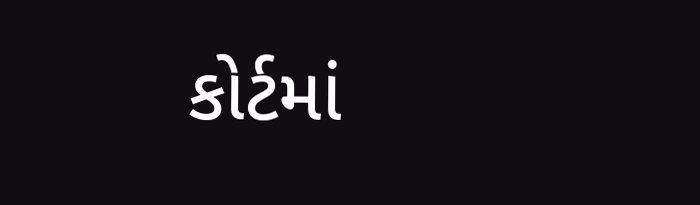કોર્ટમાં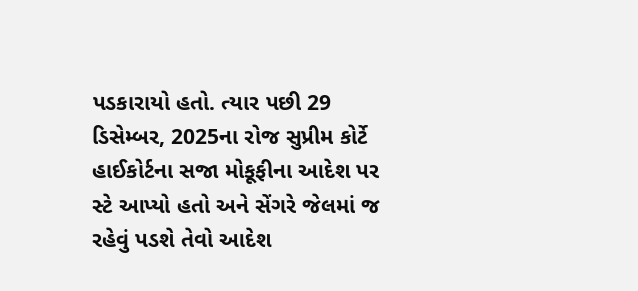પડકારાયો હતો. ત્યાર પછી 29 ડિસેમ્બર, 2025ના રોજ સુપ્રીમ કોર્ટે હાઈકોર્ટના સજા મોકૂફીના આદેશ પર સ્ટે આપ્યો હતો અને સેંગરે જેલમાં જ રહેવું પડશે તેવો આદેશ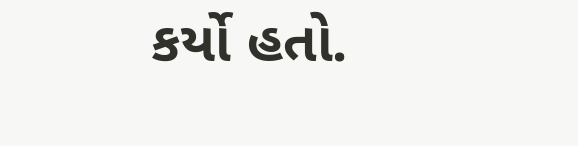કર્યો હતો.